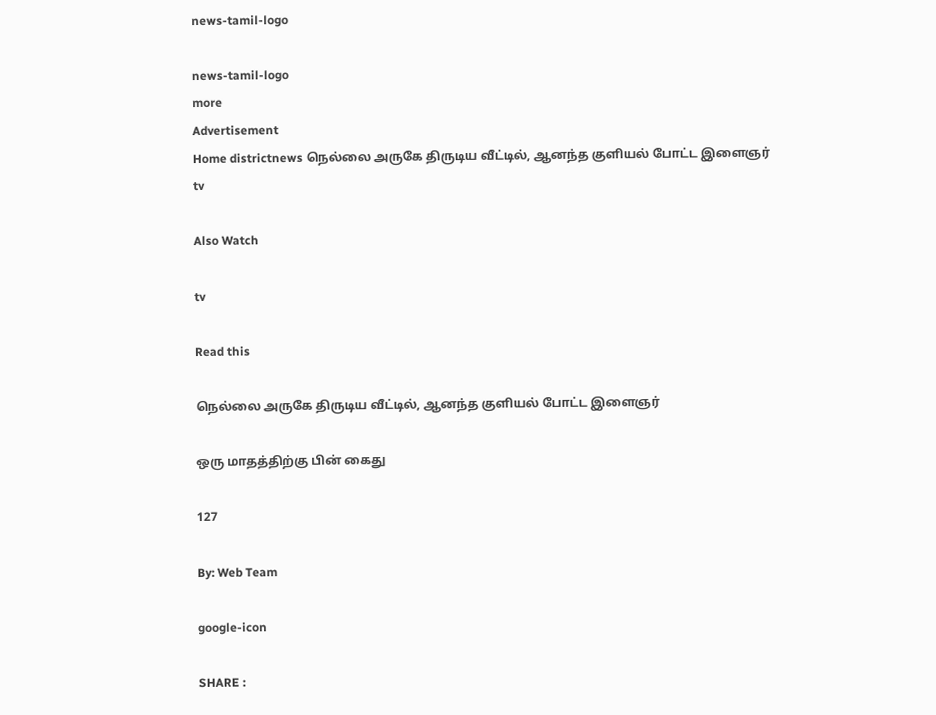news-tamil-logo

news-tamil-logo
more
Advertisement
Home districtnews நெல்லை அருகே திருடிய வீட்டில், ஆனந்த குளியல் போட்ட இளைஞர்
tv

Also Watch

tv

Read this

நெல்லை அருகே திருடிய வீட்டில், ஆனந்த குளியல் போட்ட இளைஞர்

ஒரு மாதத்திற்கு பின் கைது

127

By: Web Team

google-icon

SHARE :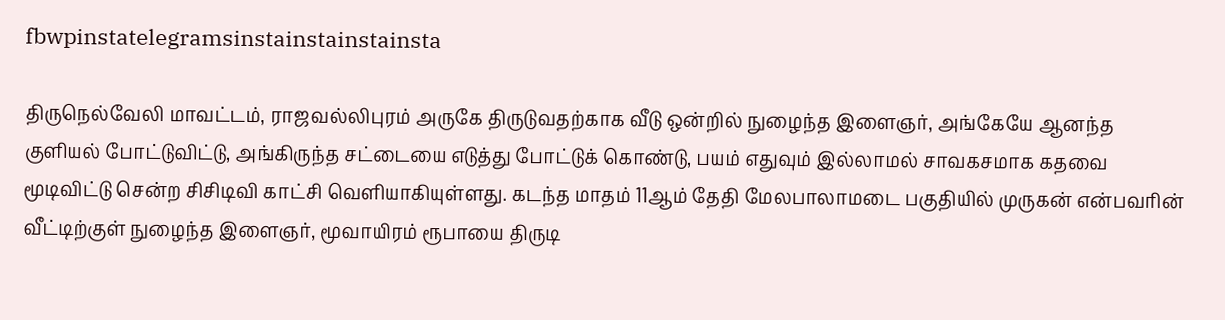fbwpinstatelegramsinstainstainstainsta

திருநெல்வேலி மாவட்டம், ராஜவல்லிபுரம் அருகே திருடுவதற்காக வீடு ஒன்றில் நுழைந்த இளைஞர், அங்கேயே ஆனந்த குளியல் போட்டுவிட்டு, அங்கிருந்த சட்டையை எடுத்து போட்டுக் கொண்டு, பயம் எதுவும் இல்லாமல் சாவகசமாக கதவை மூடிவிட்டு சென்ற சிசிடிவி காட்சி வெளியாகியுள்ளது. கடந்த மாதம் 11ஆம் தேதி மேலபாலாமடை பகுதியில் முருகன் என்பவரின் வீட்டிற்குள் நுழைந்த இளைஞர், மூவாயிரம் ரூபாயை திருடி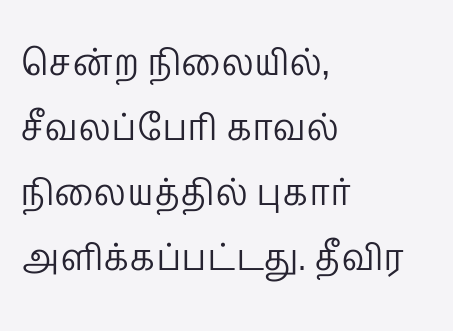சென்ற நிலையில், சீவலப்பேரி காவல் நிலையத்தில் புகார் அளிக்கப்பட்டது. தீவிர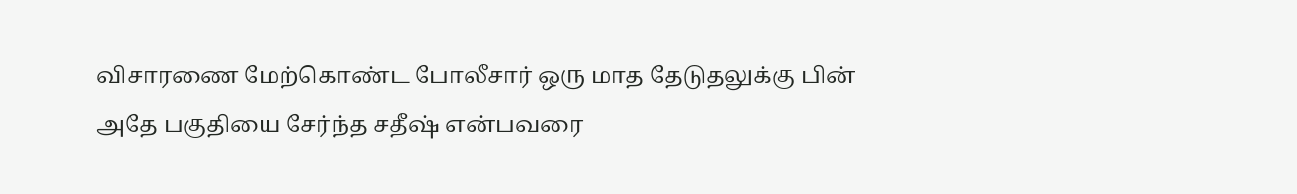விசாரணை மேற்கொண்ட போலீசார் ஒரு மாத தேடுதலுக்கு பின் அதே பகுதியை சேர்ந்த சதீஷ் என்பவரை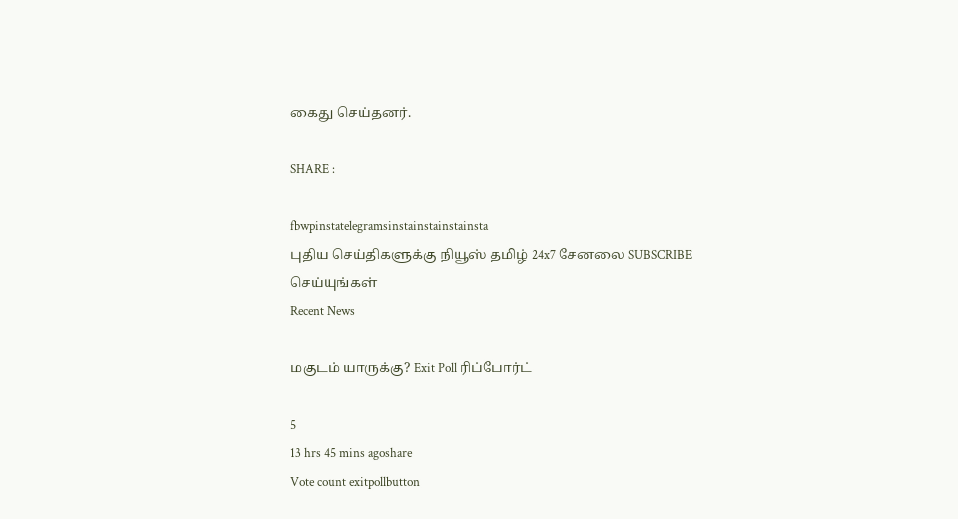கைது செய்தனர்.

SHARE :

fbwpinstatelegramsinstainstainstainsta
புதிய செய்திகளுக்கு நியூஸ் தமிழ் 24x7 சேனலை SUBSCRIBE செய்யுங்கள்
Recent News

மகுடம் யாருக்கு? Exit Poll ரிப்போர்ட்

5
13 hrs 45 mins agoshare
Vote count exitpollbutton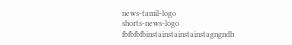news-tamil-logo
shorts-news-logo
fbfbfbfbinstainstainstainstagngndh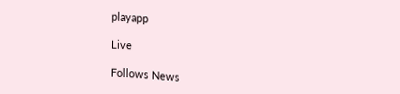playapp

Live

Follows News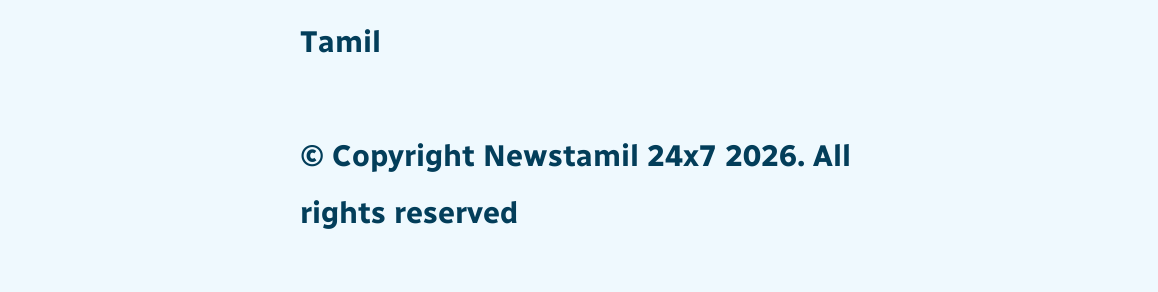Tamil

© Copyright Newstamil 24x7 2026. All rights reserved